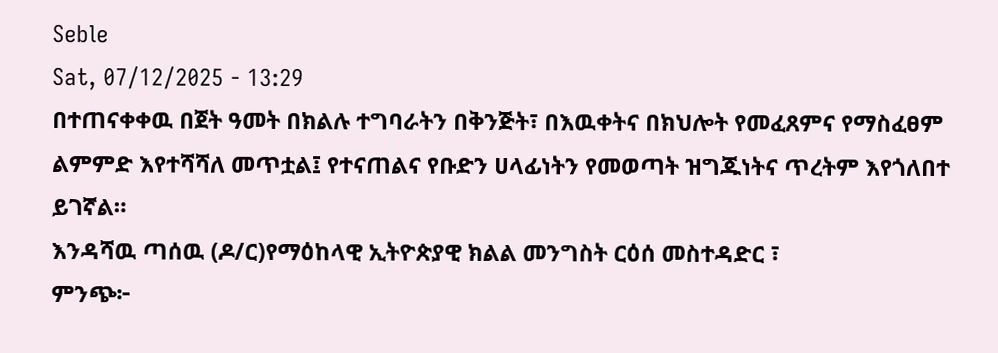Seble
Sat, 07/12/2025 - 13:29
በተጠናቀቀዉ በጀት ዓመት በክልሉ ተግባራትን በቅንጅት፣ በእዉቀትና በክህሎት የመፈጸምና የማስፈፀም ልምምድ እየተሻሻለ መጥቷል፤ የተናጠልና የቡድን ሀላፊነትን የመወጣት ዝግጁነትና ጥረትም እየጎለበተ ይገኛል።
እንዳሻዉ ጣሰዉ (ዶ/ር)የማዕከላዊ ኢትዮጵያዊ ክልል መንግስት ርዕሰ መስተዳድር ፣
ምንጭ፦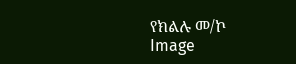የክልሉ መ/ኮ
Image